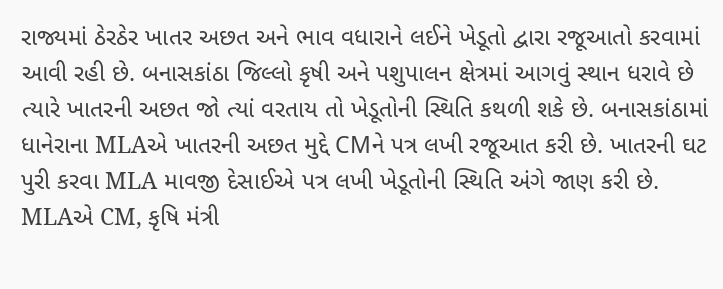રાજ્યમાં ઠેરઠેર ખાતર અછત અને ભાવ વધારાને લઈને ખેડૂતો દ્વારા રજૂઆતો કરવામાં આવી રહી છે. બનાસકાંઠા જિલ્લો કૃષી અને પશુપાલન ક્ષેત્રમાં આગવું સ્થાન ધરાવે છે ત્યારે ખાતરની અછત જો ત્યાં વરતાય તો ખેડૂતોની સ્થિતિ કથળી શકે છે. બનાસકાંઠામાં ધાનેરાના MLAએ ખાતરની અછત મુદ્દે CMને પત્ર લખી રજૂઆત કરી છે. ખાતરની ઘટ પુરી કરવા MLA માવજી દેસાઈએ પત્ર લખી ખેડૂતોની સ્થિતિ અંગે જાણ કરી છે. MLAએ CM, કૃષિ મંત્રી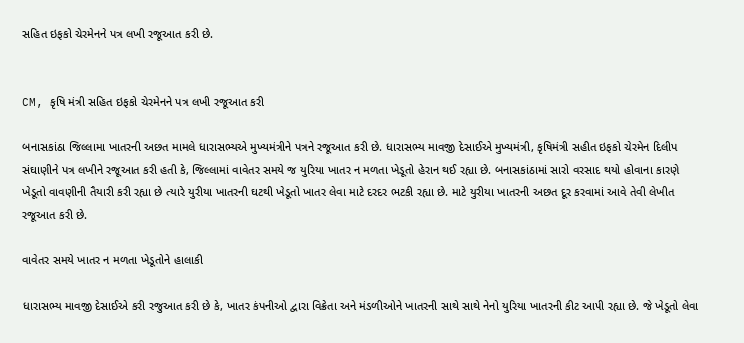સહિત ઇફકો ચેરમેનને પત્ર લખી રજૂઆત કરી છે.


CM, કૃષિ મંત્રી સહિત ઇફકો ચેરમેનને પત્ર લખી રજૂઆત કરી

બનાસકાંઠા જિલ્લામા ખાતરની અછત મામલે ધારાસભ્યએ મુખ્યમંત્રીને પત્રને રજૂઆત કરી છે. ધારાસભ્ય માવજી દેસાઈએ મુખ્યમંત્રી, કૃષિમંત્રી સહીત ઇફકો ચેરમેન દિલીપ સંઘાણીને પત્ર લખીને રજૂઆત કરી હતી કે, જિલ્લામાં વાવેતર સમયે જ યુરિયા ખાતર ન મળતા ખેડૂતો હેરાન થઈ રહ્યા છે. બનાસકાંઠામાં સારો વરસાદ થયો હોવાના કારણે ખેડૂતો વાવણીની તૈયારી કરી રહ્યા છે ત્યારે યુરીયા ખાતરની ઘટથી ખેડૂતો ખાતર લેવા માટે દરદર ભટકી રહ્યા છે. માટે યુરીયા ખાતરની અછત દૂર કરવામાં આવે તેવી લેખીત રજૂઆત કરી છે.

વાવેતર સમયે ખાતર ન મળતા ખેડૂતોને હાલાકી

ધારાસભ્ય માવજી દેસાઈએ કરી રજુઆત કરી છે કે, ખાતર કંપનીઓ દ્વારા વિક્રેતા અને મંડળીઓને ખાતરની સાથે સાથે નેનો યુરિયા ખાતરની કીટ આપી રહ્યા છે. જે ખેડૂતો લેવા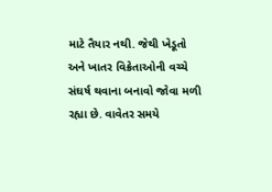માટે તૈયાર નથી. જેથી ખેડૂતો અને ખાતર વિક્રેતાઓની વચ્ચે સંઘર્ષ થવાના બનાવો જોવા મળી રહ્યા છે. વાવેતર સમયે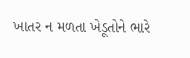ખાતર ન મળતા ખેડૂતોને ભારે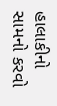હાલાકીનો સામનો કરવો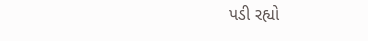પડી રહ્યો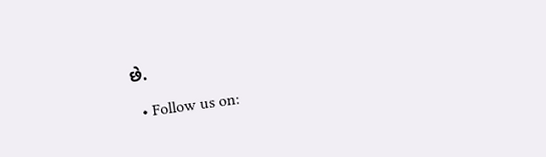છે.

  • Follow us on: